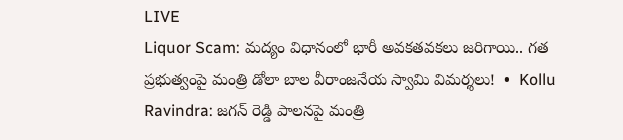LIVE
Liquor Scam: మద్యం విధానంలో భారీ అవకతవకలు జరిగాయి.. గత ప్రభుత్వంపై మంత్రి డోలా బాల వీరాంజనేయ స్వామి విమర్శలు!  •  Kollu Ravindra: జగన్ రెడ్డి పాలనపై మంత్రి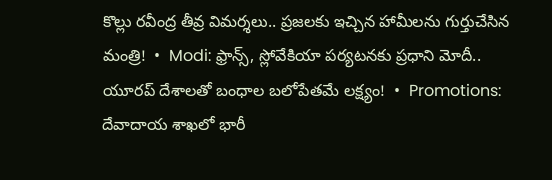కొల్లు రవీంద్ర తీవ్ర విమర్శలు.. ప్రజలకు ఇచ్చిన హామీలను గుర్తుచేసిన మంత్రి!  •  Modi: ఫ్రాన్స్, స్లోవేకియా పర్యటనకు ప్రధాని మోదీ.. యూరప్ దేశాలతో బంధాల బలోపేతమే లక్ష్యం!  •  Promotions: దేవాదాయ శాఖలో భారీ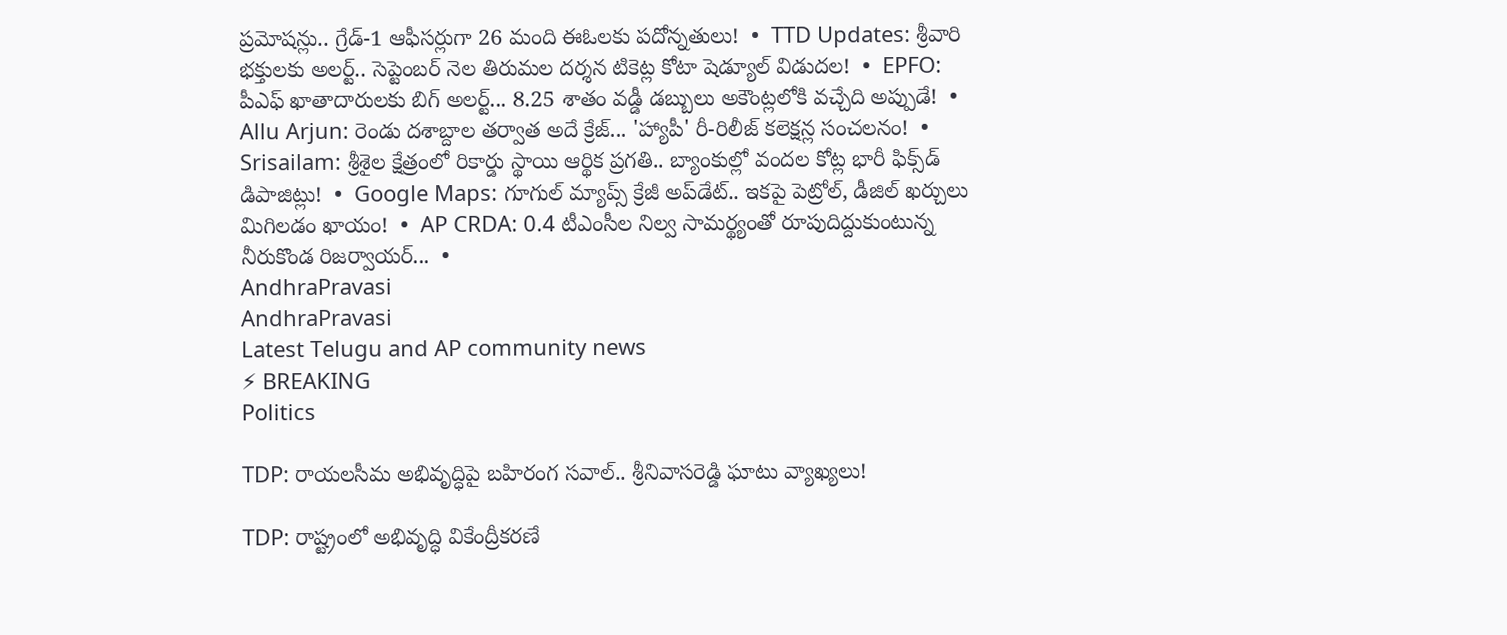ప్రమోషన్లు.. గ్రేడ్-1 ఆఫీసర్లుగా 26 మంది ఈఓలకు పదోన్నతులు!  •  TTD Updates: శ్రీవారి భక్తులకు అలర్ట్.. సెప్టెంబర్ నెల తిరుమల దర్శన టికెట్ల కోటా షెడ్యూల్ విడుదల!  •  EPFO: పీఎఫ్ ఖాతాదారులకు బిగ్ అలర్ట్... 8.25 శాతం వడ్డీ డబ్బులు అకౌంట్లలోకి వచ్చేది అప్పుడే!  •  Allu Arjun: రెండు దశాబ్దాల తర్వాత అదే క్రేజ్... 'హ్యాపీ' రీ-రిలీజ్ కలెక్షన్ల సంచలనం!  •  Srisailam: శ్రీశైల క్షేత్రంలో రికార్డు స్థాయి ఆర్థిక ప్రగతి.. బ్యాంకుల్లో వందల కోట్ల భారీ ఫిక్స్‌డ్ డిపాజిట్లు!  •  Google Maps: గూగుల్ మ్యాప్స్ క్రేజీ అప్‌డేట్.. ఇకపై పెట్రోల్, డీజిల్ ఖర్చులు మిగిలడం ఖాయం!  •  AP CRDA: 0.4 టీఎంసీల నిల్వ సామర్థ్యంతో రూపుదిద్దుకుంటున్న నీరుకొండ రిజర్వాయర్...  •
AndhraPravasi
AndhraPravasi
Latest Telugu and AP community news
⚡ BREAKING
Politics

TDP: రాయలసీమ అభివృద్ధిపై బహిరంగ సవాల్.. శ్రీనివాసరెడ్డి ఘాటు వ్యాఖ్యలు!

TDP: రాష్ట్రంలో అభివృద్ధి వికేంద్రీకరణే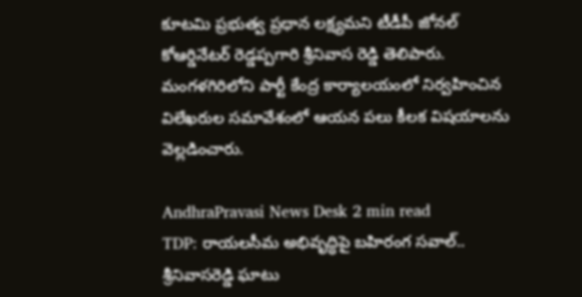కూటమి ప్రభుత్వ ప్రధాన లక్ష్యమని టీడీపీ జోనల్ కోఆర్డినేటర్ రెడ్డప్పగారి శ్రీనివాస రెడ్డి తెలిపారు. మంగళగిరిలోని పార్టీ కేంద్ర కార్యాలయంలో నిర్వహించిన విలేఖరుల సమావేశంలో ఆయన పలు కీలక విషయాలను వెల్లడించారు.

AndhraPravasi News Desk 2 min read
TDP: రాయలసీమ అభివృద్ధిపై బహిరంగ సవాల్.. శ్రీనివాసరెడ్డి ఘాటు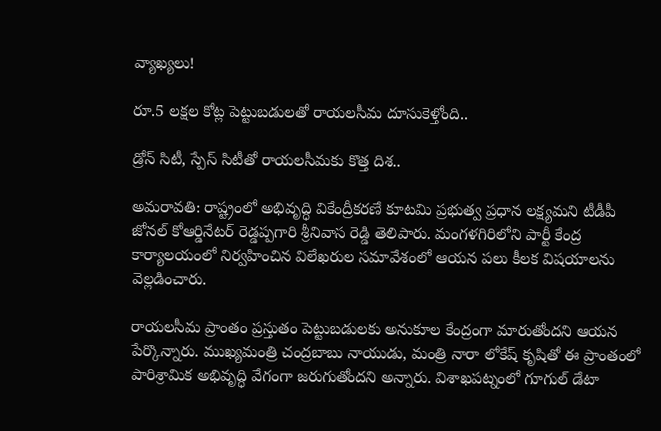వ్యాఖ్యలు!

రూ.5 లక్షల కోట్ల పెట్టుబడులతో రాయలసీమ దూసుకెళ్తోంది..

డ్రోన్ సిటీ, స్పేస్ సిటీతో రాయలసీమకు కొత్త దిశ..

అమరావతి: రాష్ట్రంలో అభివృద్ధి వికేంద్రీకరణే కూటమి ప్రభుత్వ ప్రధాన లక్ష్యమని టీడీపీ జోనల్ కోఆర్డినేటర్ రెడ్డప్పగారి శ్రీనివాస రెడ్డి తెలిపారు. మంగళగిరిలోని పార్టీ కేంద్ర కార్యాలయంలో నిర్వహించిన విలేఖరుల సమావేశంలో ఆయన పలు కీలక విషయాలను వెల్లడించారు.

రాయలసీమ ప్రాంతం ప్రస్తుతం పెట్టుబడులకు అనుకూల కేంద్రంగా మారుతోందని ఆయన పేర్కొన్నారు. ముఖ్యమంత్రి చంద్రబాబు నాయుడు, మంత్రి నారా లోకేష్ కృషితో ఈ ప్రాంతంలో పారిశ్రామిక అభివృద్ధి వేగంగా జరుగుతోందని అన్నారు. విశాఖపట్నంలో గూగుల్ డేటా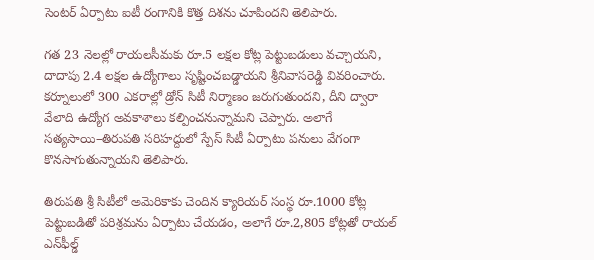సెంటర్ ఏర్పాటు ఐటీ రంగానికి కొత్త దిశను చూపిందని తెలిపారు.

గత 23 నెలల్లో రాయలసీమకు రూ.5 లక్షల కోట్ల పెట్టుబడులు వచ్చాయని, దాదాపు 2.4 లక్షల ఉద్యోగాలు సృష్టించబడ్డాయని శ్రీనివాసరెడ్డి వివరించారు. కర్నూలులో 300 ఎకరాల్లో డ్రోన్ సిటీ నిర్మాణం జరుగుతుందని, దీని ద్వారా వేలాది ఉద్యోగ అవకాశాలు కల్పించనున్నామని చెప్పారు. అలాగే సత్యసాయి–తిరుపతి సరిహద్దులో స్పేస్ సిటీ ఏర్పాటు పనులు వేగంగా కొనసాగుతున్నాయని తెలిపారు.

తిరుపతి శ్రీ సిటీలో అమెరికాకు చెందిన క్యారియర్ సంస్థ రూ.1000 కోట్ల పెట్టుబడితో పరిశ్రమను ఏర్పాటు చేయడం, అలాగే రూ.2,805 కోట్లతో రాయల్ ఎన్‌ఫీల్డ్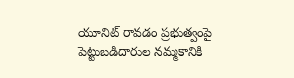యూనిట్ రావడం ప్రభుత్వంపై పెట్టుబడిదారుల నమ్మకానికి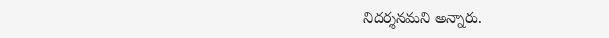నిదర్శనమని అన్నారు.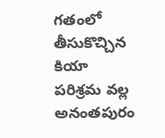గతంలో తీసుకొచ్చిన కియా పరిశ్రమ వల్ల అనంతపురం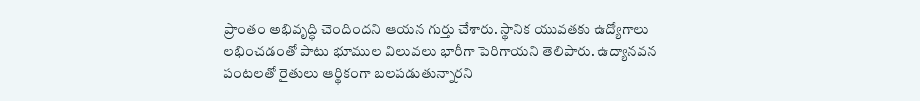ప్రాంతం అభివృద్ధి చెందిందని ఆయన గుర్తు చేశారు. స్థానిక యువతకు ఉద్యోగాలు లభించడంతో పాటు భూముల విలువలు భారీగా పెరిగాయని తెలిపారు. ఉద్యానవన పంటలతో రైతులు ఆర్థికంగా బలపడుతున్నారని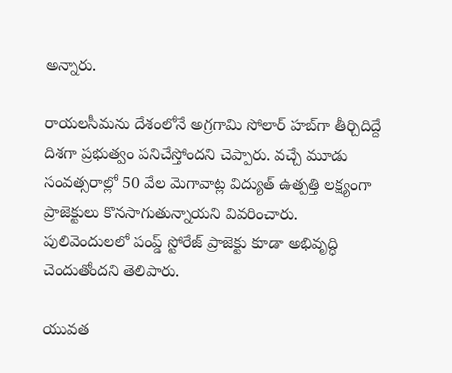అన్నారు.

రాయలసీమను దేశంలోనే అగ్రగామి సోలార్ హబ్‌గా తీర్చిదిద్దే దిశగా ప్రభుత్వం పనిచేస్తోందని చెప్పారు. వచ్చే మూడు సంవత్సరాల్లో 50 వేల మెగావాట్ల విద్యుత్ ఉత్పత్తి లక్ష్యంగా ప్రాజెక్టులు కొనసాగుతున్నాయని వివరించారు. పులివెందులలో పంప్డ్ స్టోరేజ్ ప్రాజెక్టు కూడా అభివృద్ధి చెందుతోందని తెలిపారు.

యువత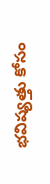భవిష్యత్తు కోసం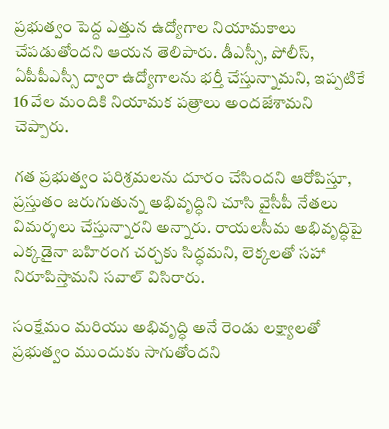ప్రభుత్వం పెద్ద ఎత్తున ఉద్యోగాల నియామకాలు చేపడుతోందని ఆయన తెలిపారు. డీఎస్సీ, పోలీస్, ఏపీపీఎస్సీ ద్వారా ఉద్యోగాలను భర్తీ చేస్తున్నామని, ఇప్పటికే 16 వేల మందికి నియామక పత్రాలు అందజేశామని చెప్పారు.

గత ప్రభుత్వం పరిశ్రమలను దూరం చేసిందని ఆరోపిస్తూ, ప్రస్తుతం జరుగుతున్న అభివృద్ధిని చూసి వైసీపీ నేతలు విమర్శలు చేస్తున్నారని అన్నారు. రాయలసీమ అభివృద్ధిపై ఎక్కడైనా బహిరంగ చర్చకు సిద్ధమని, లెక్కలతో సహా నిరూపిస్తామని సవాల్ విసిరారు.

సంక్షేమం మరియు అభివృద్ధి అనే రెండు లక్ష్యాలతో ప్రభుత్వం ముందుకు సాగుతోందని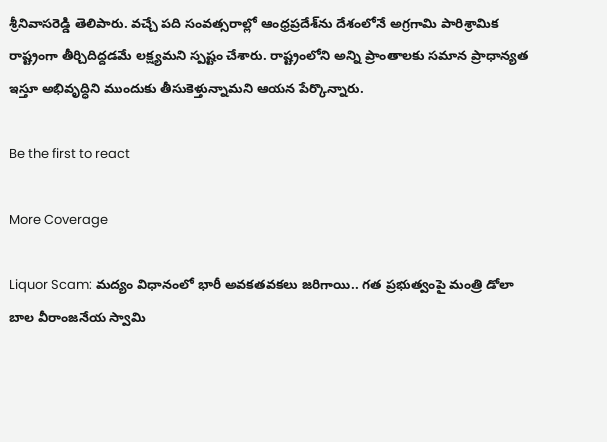శ్రీనివాసరెడ్డి తెలిపారు. వచ్చే పది సంవత్సరాల్లో ఆంధ్రప్రదేశ్‌ను దేశంలోనే అగ్రగామి పారిశ్రామిక రాష్ట్రంగా తీర్చిదిద్దడమే లక్ష్యమని స్పష్టం చేశారు. రాష్ట్రంలోని అన్ని ప్రాంతాలకు సమాన ప్రాధాన్యత ఇస్తూ అభివృద్ధిని ముందుకు తీసుకెళ్తున్నామని ఆయన పేర్కొన్నారు.

Be the first to react

More Coverage

Liquor Scam: మద్యం విధానంలో భారీ అవకతవకలు జరిగాయి.. గత ప్రభుత్వంపై మంత్రి డోలా బాల వీరాంజనేయ స్వామి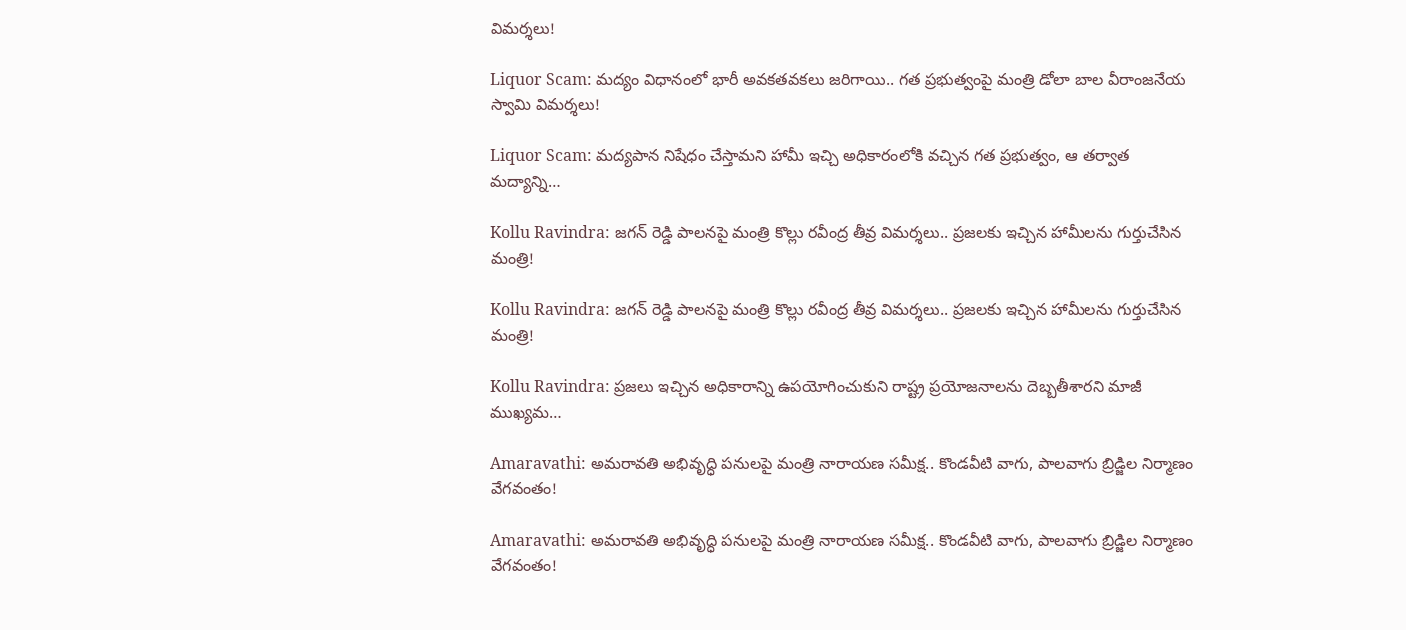విమర్శలు!

Liquor Scam: మద్యం విధానంలో భారీ అవకతవకలు జరిగాయి.. గత ప్రభుత్వంపై మంత్రి డోలా బాల వీరాంజనేయ స్వామి విమర్శలు!

Liquor Scam: మద్యపాన నిషేధం చేస్తామని హామీ ఇచ్చి అధికారంలోకి వచ్చిన గత ప్రభుత్వం, ఆ తర్వాత మద్యాన్ని…

Kollu Ravindra: జగన్ రెడ్డి పాలనపై మంత్రి కొల్లు రవీంద్ర తీవ్ర విమర్శలు.. ప్రజలకు ఇచ్చిన హామీలను గుర్తుచేసిన మంత్రి!

Kollu Ravindra: జగన్ రెడ్డి పాలనపై మంత్రి కొల్లు రవీంద్ర తీవ్ర విమర్శలు.. ప్రజలకు ఇచ్చిన హామీలను గుర్తుచేసిన మంత్రి!

Kollu Ravindra: ప్రజలు ఇచ్చిన అధికారాన్ని ఉపయోగించుకుని రాష్ట్ర ప్రయోజనాలను దెబ్బతీశారని మాజీ ముఖ్యమ…

Amaravathi: అమరావతి అభివృద్ధి పనులపై మంత్రి నారాయణ సమీక్ష.. కొండవీటి వాగు, పాలవాగు బ్రిడ్జిల నిర్మాణం వేగవంతం!

Amaravathi: అమరావతి అభివృద్ధి పనులపై మంత్రి నారాయణ సమీక్ష.. కొండవీటి వాగు, పాలవాగు బ్రిడ్జిల నిర్మాణం వేగవంతం!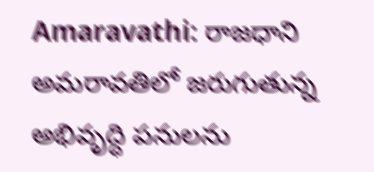Amaravathi: రాజధాని అమరావతిలో జరుగుతున్న అభివృద్ధి పనులను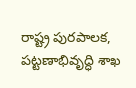రాష్ట్ర పురపాలక, పట్టణాభివృద్ధి శాఖ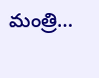మంత్రి…